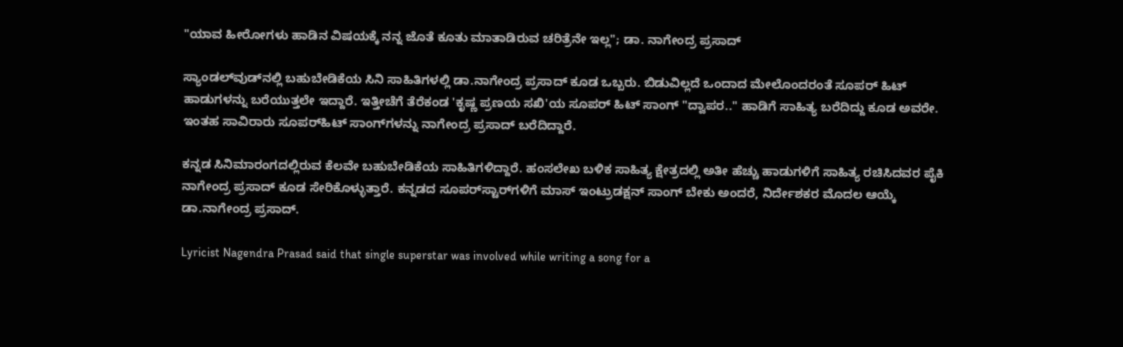"ಯಾವ ಹೀರೋಗಳು ಹಾಡಿನ ವಿಷಯಕ್ಕೆ ನನ್ನ ಜೊತೆ ಕೂತು ಮಾತಾಡಿರುವ ಚರಿತ್ರೆನೇ ಇಲ್ಲ"; ಡಾ. ನಾಗೇಂದ್ರ ಪ್ರಸಾದ್

ಸ್ಯಾಂಡಲ್‌ವುಡ್‌ನಲ್ಲಿ ಬಹುಬೇಡಿಕೆಯ ಸಿನಿ ಸಾಹಿತಿಗಳಲ್ಲಿ ಡಾ.ನಾಗೇಂದ್ರ ಪ್ರಸಾದ್ ಕೂಡ ಒಬ್ಬರು. ಬಿಡುವಿಲ್ಲದೆ ಒಂದಾದ ಮೇಲೊಂದರಂತೆ ಸೂಪರ್ ಹಿಟ್ ಹಾಡುಗಳನ್ನು ಬರೆಯುತ್ತಲೇ ಇದ್ದಾರೆ. ಇತ್ತೀಚೆಗೆ ತೆರೆಕಂಡ 'ಕೃಷ್ಣ ಪ್ರಣಯ ಸಖಿ'ಯ ಸೂಪರ್‌ ಹಿಟ್ ಸಾಂಗ್ "ದ್ವಾಪರ.." ಹಾಡಿಗೆ ಸಾಹಿತ್ಯ ಬರೆದಿದ್ದು ಕೂಡ ಅವರೇ. ಇಂತಹ ಸಾವಿರಾರು ಸೂಪರ್‌ಹಿಟ್ ಸಾಂಗ್‌ಗಳನ್ನು ನಾಗೇಂದ್ರ ಪ್ರಸಾದ್ ಬರೆದಿದ್ದಾರೆ.

ಕನ್ನಡ ಸಿನಿಮಾರಂಗದಲ್ಲಿರುವ ಕೆಲವೇ ಬಹುಬೇಡಿಕೆಯ ಸಾಹಿತಿಗಳಿದ್ದಾರೆ. ಹಂಸಲೇಖ ಬಳಿಕ ಸಾಹಿತ್ಯ ಕ್ಷೇತ್ರದಲ್ಲಿ ಅತೀ ಹೆಚ್ಚು ಹಾಡುಗಳಿಗೆ ಸಾಹಿತ್ಯ ರಚಿಸಿದವರ ಪೈಕಿ ನಾಗೇಂದ್ರ ಪ್ರಸಾದ್ ಕೂಡ ಸೇರಿಕೊಳ್ಳುತ್ತಾರೆ. ಕನ್ನಡದ ಸೂಪರ್‌ಸ್ಟಾರ್‌ಗಳಿಗೆ ಮಾಸ್ ಇಂಟ್ರುಡಕ್ಷನ್ ಸಾಂಗ್ ಬೇಕು ಅಂದರೆ, ನಿರ್ದೇಶಕರ ಮೊದಲ ಆಯ್ಕೆ ಡಾ.ನಾಗೇಂದ್ರ ಪ್ರಸಾದ್.

Lyricist Nagendra Prasad said that single superstar was involved while writing a song for a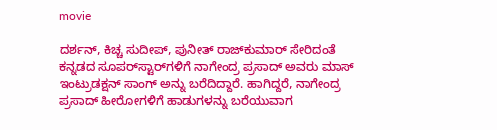movie

ದರ್ಶನ್, ಕಿಚ್ಚ ಸುದೀಪ್, ಪುನೀತ್ ರಾಜ್‌ಕುಮಾರ್ ಸೇರಿದಂತೆ ಕನ್ನಡದ ಸೂಪರ್‌ಸ್ಟಾರ್‌ಗಳಿಗೆ ನಾಗೇಂದ್ರ ಪ್ರಸಾದ್ ಅವರು ಮಾಸ್ ಇಂಟ್ರುಡಕ್ಷನ್ ಸಾಂಗ್ ಅನ್ನು ಬರೆದಿದ್ದಾರೆ. ಹಾಗಿದ್ದರೆ, ನಾಗೇಂದ್ರ ಪ್ರಸಾದ್ ಹೀರೋಗಳಿಗೆ ಹಾಡುಗಳನ್ನು ಬರೆಯುವಾಗ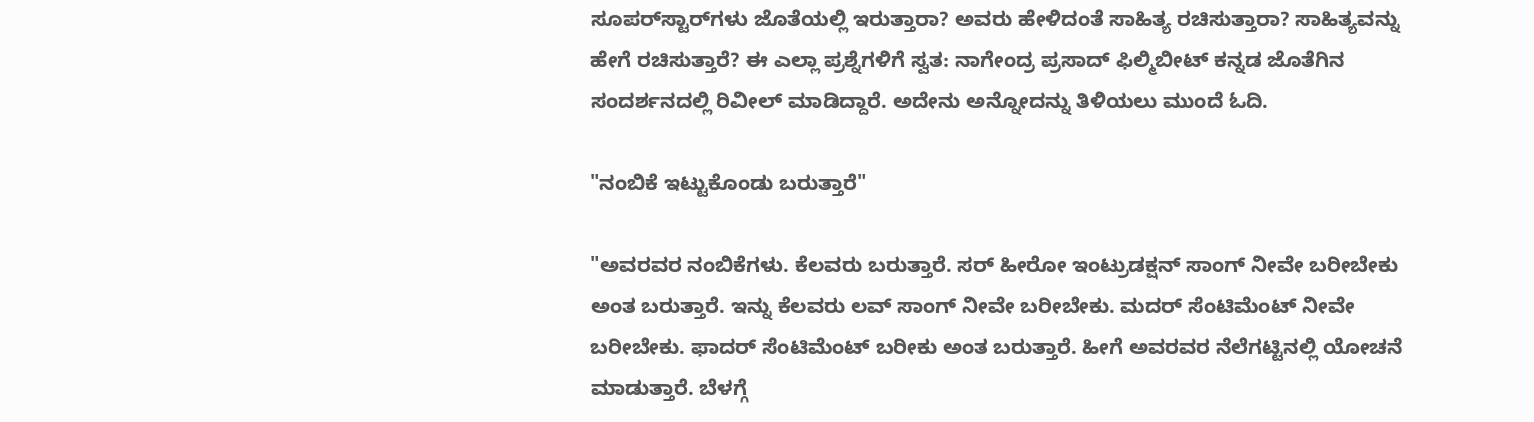ಸೂಪರ್‌ಸ್ಟಾರ್‌ಗಳು ಜೊತೆಯಲ್ಲಿ ಇರುತ್ತಾರಾ? ಅವರು ಹೇಳಿದಂತೆ ಸಾಹಿತ್ಯ ರಚಿಸುತ್ತಾರಾ? ಸಾಹಿತ್ಯವನ್ನು ಹೇಗೆ ರಚಿಸುತ್ತಾರೆ? ಈ ಎಲ್ಲಾ ಪ್ರಶ್ನೆಗಳಿಗೆ ಸ್ವತ: ನಾಗೇಂದ್ರ ಪ್ರಸಾದ್ ಫಿಲ್ಮಿಬೀಟ್ ಕನ್ನಡ ಜೊತೆಗಿನ ಸಂದರ್ಶನದಲ್ಲಿ ರಿವೀಲ್ ಮಾಡಿದ್ದಾರೆ. ಅದೇನು ಅನ್ನೋದನ್ನು ತಿಳಿಯಲು ಮುಂದೆ ಓದಿ.

"ನಂಬಿಕೆ ಇಟ್ಟುಕೊಂಡು ಬರುತ್ತಾರೆ"

"ಅವರವರ ನಂಬಿಕೆಗಳು. ಕೆಲವರು ಬರುತ್ತಾರೆ. ಸರ್ ಹೀರೋ ಇಂಟ್ರುಡಕ್ಷನ್ ಸಾಂಗ್ ನೀವೇ ಬರೀಬೇಕು ಅಂತ ಬರುತ್ತಾರೆ. ಇನ್ನು ಕೆಲವರು ಲವ್ ಸಾಂಗ್ ನೀವೇ ಬರೀಬೇಕು. ಮದರ್ ಸೆಂಟಿಮೆಂಟ್ ನೀವೇ ಬರೀಬೇಕು. ಫಾದರ್ ಸೆಂಟಿಮೆಂಟ್ ಬರೀಕು ಅಂತ ಬರುತ್ತಾರೆ. ಹೀಗೆ ಅವರವರ ನೆಲೆಗಟ್ಟಿನಲ್ಲಿ ಯೋಚನೆ ಮಾಡುತ್ತಾರೆ. ಬೆಳಗ್ಗೆ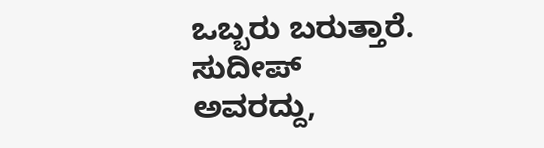ಒಬ್ಬರು ಬರುತ್ತಾರೆ. ಸುದೀಪ್ ಅವರದ್ದು,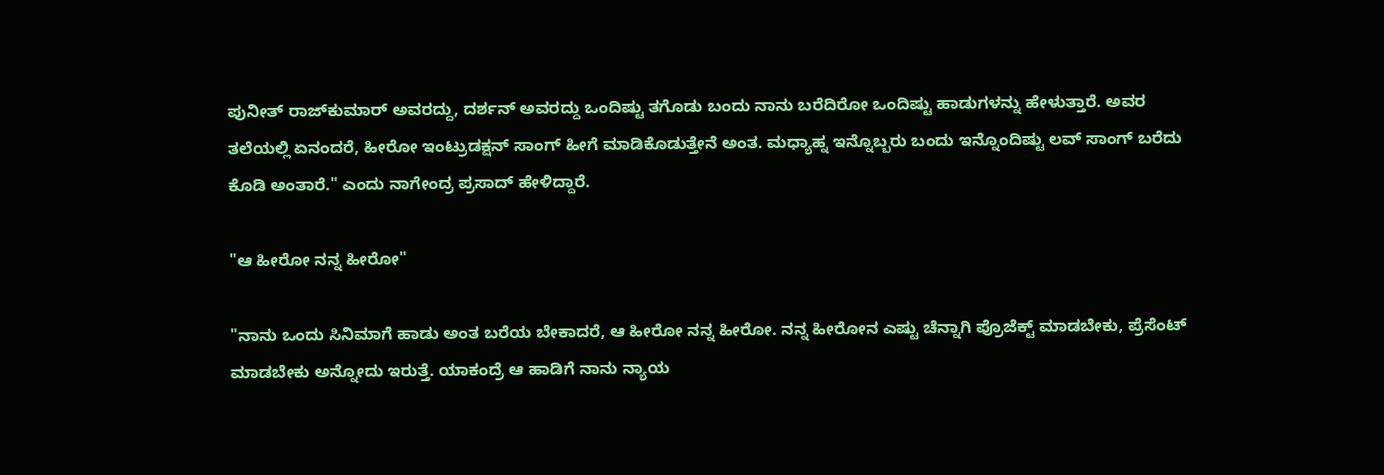ಪುನೀತ್ ರಾಜ್‌ಕುಮಾರ್ ಅವರದ್ದು, ದರ್ಶನ್ ಅವರದ್ದು ಒಂದಿಷ್ಟು ತಗೊಡು ಬಂದು ನಾನು ಬರೆದಿರೋ ಒಂದಿಷ್ಟು ಹಾಡುಗಳನ್ನು ಹೇಳುತ್ತಾರೆ. ಅವರ ತಲೆಯಲ್ಲಿ ಏನಂದರೆ, ಹೀರೋ ಇಂಟ್ರುಡಕ್ಷನ್ ಸಾಂಗ್ ಹೀಗೆ ಮಾಡಿಕೊಡುತ್ತೇನೆ ಅಂತ. ಮಧ್ಯಾಹ್ನ ಇನ್ನೊಬ್ಬರು ಬಂದು ಇನ್ನೊಂದಿಷ್ಟು ಲವ್ ಸಾಂಗ್ ಬರೆದು ಕೊಡಿ ಅಂತಾರೆ." ಎಂದು ನಾಗೇಂದ್ರ ಪ್ರಸಾದ್ ಹೇಳಿದ್ದಾರೆ.

"ಆ ಹೀರೋ ನನ್ನ ಹೀರೋ"

"ನಾನು ಒಂದು ಸಿನಿಮಾಗೆ ಹಾಡು ಅಂತ ಬರೆಯ ಬೇಕಾದರೆ, ಆ ಹೀರೋ ನನ್ನ ಹೀರೋ. ನನ್ನ ಹೀರೋನ ಎಷ್ಟು ಚೆನ್ನಾಗಿ ಪ್ರೊಜೆಕ್ಟ್ ಮಾಡಬೇಕು, ಪ್ರೆಸೆಂಟ್ ಮಾಡಬೇಕು ಅನ್ನೋದು ಇರುತ್ತೆ. ಯಾಕಂದ್ರೆ ಆ ಹಾಡಿಗೆ ನಾನು ನ್ಯಾಯ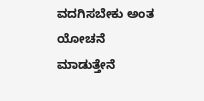ವದಗಿಸಬೇಕು ಅಂತ ಯೋಚನೆ ಮಾಡುತ್ತೇನೆ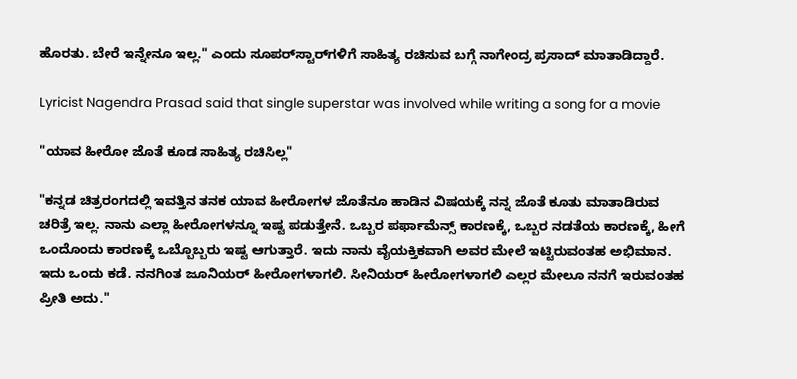ಹೊರತು. ಬೇರೆ ಇನ್ನೇನೂ ಇಲ್ಲ." ಎಂದು ಸೂಪರ್‌ಸ್ಟಾರ್‌ಗಳಿಗೆ ಸಾಹಿತ್ಯ ರಚಿಸುವ ಬಗ್ಗೆ ನಾಗೇಂದ್ರ ಪ್ರಸಾದ್ ಮಾತಾಡಿದ್ದಾರೆ.

Lyricist Nagendra Prasad said that single superstar was involved while writing a song for a movie

"ಯಾವ ಹೀರೋ ಜೊತೆ ಕೂಡ ಸಾಹಿತ್ಯ ರಚಿಸಿಲ್ಲ"

"ಕನ್ನಡ ಚಿತ್ರರಂಗದಲ್ಲಿ ಇವತ್ತಿನ ತನಕ ಯಾವ ಹೀರೋಗಳ ಜೊತೆನೂ ಹಾಡಿನ ವಿಷಯಕ್ಕೆ ನನ್ನ ಜೊತೆ ಕೂತು ಮಾತಾಡಿರುವ ಚರಿತ್ರೆ ಇಲ್ಲ. ನಾನು ಎಲ್ಲಾ ಹೀರೋಗಳನ್ನೂ ಇಷ್ಟ ಪಡುತ್ತೇನೆ. ಒಬ್ಬರ ಪರ್ಫಾಮೆನ್ಸ್ ಕಾರಣಕ್ಕೆ, ಒಬ್ಬರ ನಡತೆಯ ಕಾರಣಕ್ಕೆ, ಹೀಗೆ ಒಂದೊಂದು ಕಾರಣಕ್ಕೆ ಒಬ್ಬೊಬ್ಬರು ಇಷ್ಟ ಆಗುತ್ತಾರೆ. ಇದು ನಾನು ವೈಯಕ್ತಿಕವಾಗಿ ಅವರ ಮೇಲೆ ಇಟ್ಟಿರುವಂತಹ ಅಭಿಮಾನ. ಇದು ಒಂದು ಕಡೆ. ನನಗಿಂತ ಜೂನಿಯರ್ ಹೀರೋಗಳಾಗಲಿ. ಸೀನಿಯರ್ ಹೀರೋಗಳಾಗಲಿ ಎಲ್ಲರ ಮೇಲೂ ನನಗೆ ಇರುವಂತಹ ಪ್ರೀತಿ ಅದು."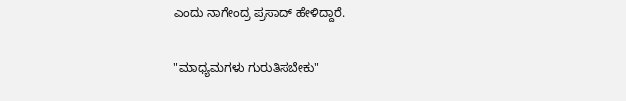ಎಂದು ನಾಗೇಂದ್ರ ಪ್ರಸಾದ್ ಹೇಳಿದ್ದಾರೆ.

"ಮಾಧ್ಯಮಗಳು ಗುರುತಿಸಬೇಕು"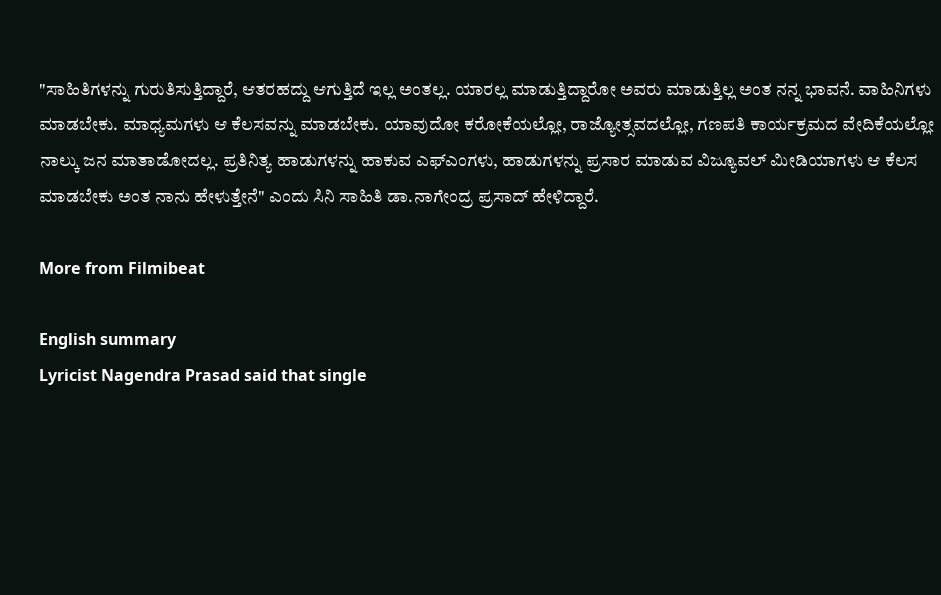"ಸಾಹಿತಿಗಳನ್ನು ಗುರುತಿಸುತ್ತಿದ್ದಾರೆ, ಆತರಹದ್ದು ಆಗುತ್ತಿದೆ ಇಲ್ಲ ಅಂತಲ್ಲ. ಯಾರಲ್ಲ ಮಾಡುತ್ತಿದ್ದಾರೋ ಅವರು ಮಾಡುತ್ತಿಲ್ಲ ಅಂತ ನನ್ನ ಭಾವನೆ. ವಾಹಿನಿಗಳು ಮಾಡಬೇಕು. ಮಾಧ್ಯಮಗಳು ಆ ಕೆಲಸವನ್ನು ಮಾಡಬೇಕು. ಯಾವುದೋ ಕರೋಕೆಯಲ್ಲೋ, ರಾಜ್ಯೋತ್ಸವದಲ್ಲೋ, ಗಣಪತಿ ಕಾರ್ಯಕ್ರಮದ ವೇದಿಕೆಯಲ್ಲೋ ನಾಲ್ಕು ಜನ ಮಾತಾಡೋದಲ್ಲ. ಪ್ರತಿನಿತ್ಯ ಹಾಡುಗಳನ್ನು ಹಾಕುವ ಎಫ್‌ಎಂಗಳು, ಹಾಡುಗಳನ್ನು ಪ್ರಸಾರ ಮಾಡುವ ವಿಜ್ಯೂವಲ್ ಮೀಡಿಯಾಗಳು ಆ ಕೆಲಸ ಮಾಡಬೇಕು ಅಂತ ನಾನು ಹೇಳುತ್ತೇನೆ" ಎಂದು ಸಿನಿ ಸಾಹಿತಿ ಡಾ.ನಾಗೇಂದ್ರ ಪ್ರಸಾದ್ ಹೇಳಿದ್ದಾರೆ.

More from Filmibeat

English summary
Lyricist Nagendra Prasad said that single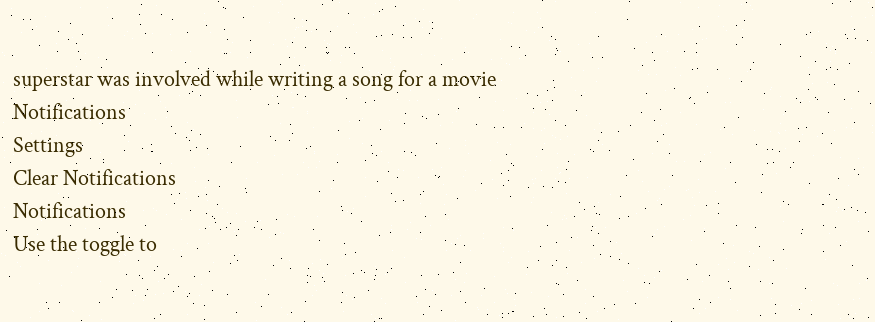superstar was involved while writing a song for a movie
Notifications
Settings
Clear Notifications
Notifications
Use the toggle to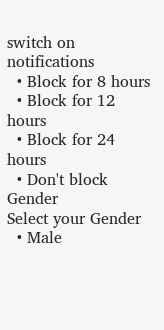switch on notifications
  • Block for 8 hours
  • Block for 12 hours
  • Block for 24 hours
  • Don't block
Gender
Select your Gender
  • Male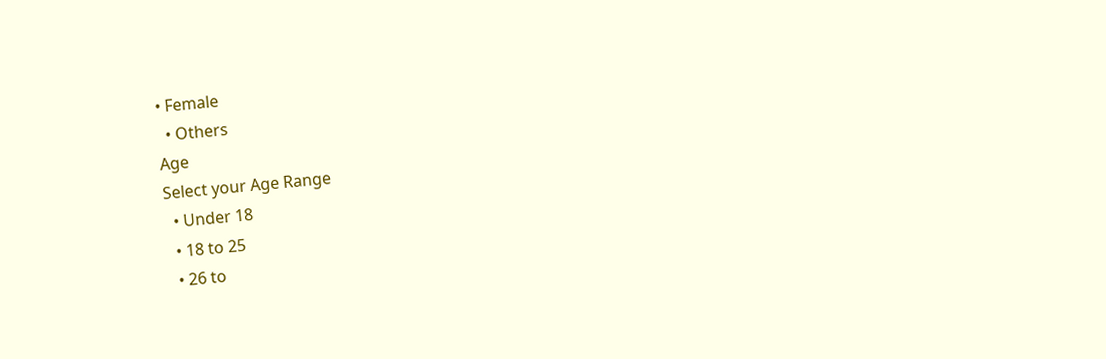• Female
  • Others
Age
Select your Age Range
  • Under 18
  • 18 to 25
  • 26 to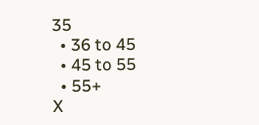35
  • 36 to 45
  • 45 to 55
  • 55+
X